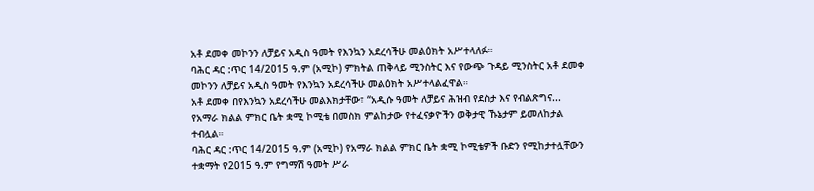አቶ ደመቀ መኮንን ለቻይና አዲስ ዓመት የእንኳን አደረሳችሁ መልዕክት አሥተላለፉ።
ባሕር ዳር :ጥር 14/2015 ዓ.ም (አሚኮ) ምክትል ጠቅላይ ሚንስትር እና የውጭ ጉዳይ ሚንስትር አቶ ደመቀ መኮንን ለቻይና አዲስ ዓመት የእንኳን አደረሳችሁ መልዕክት አሥተላልፈዋል።
አቶ ደመቀ በየእንኳን አደረሳችሁ መልእክታቸው፣ “አዲሱ ዓመት ለቻይና ሕዝብ የደስታ እና የብልጽግና...
የአማራ ክልል ምክር ቤት ቋሚ ኮሚቴ በመስክ ምልከታው የተፈናቃዮችን ወቅታዊ ኹኔታም ይመለከታል ተብሏል።
ባሕር ዳር :ጥር 14/2015 ዓ.ም (አሚኮ) የአማራ ክልል ምክር ቤት ቋሚ ኮሚቴዎች ቡድን የሚከታተሏቸውን ተቋማት የ2015 ዓ.ም የግማሽ ዓመት ሥራ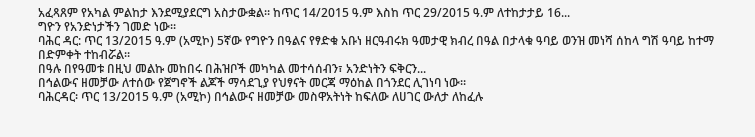አፈጻጸም የአካል ምልከታ እንደሚያደርግ አስታውቋል። ከጥር 14/2015 ዓ.ም እስከ ጥር 29/2015 ዓ.ም ለተከታታይ 16...
ግዮን የአንድነታችን ገመድ ነው፡፡
ባሕር ዳር: ጥር 13/2015 ዓ.ም (አሚኮ) 5ኛው የግዮን በዓልና የፃድቁ አቡነ ዘርዓብሩክ ዓመታዊ ክብረ በዓል በታላቁ ዓባይ ወንዝ መነሻ ሰከላ ግሽ ዓባይ ከተማ በድምቀት ተከብሯል፡፡
በዓሉ በየዓመቱ በዚህ መልኩ መከበሩ በሕዝቦች መካካል መተሳሰብን፣ አንድነትን ፍቅርን...
በኅልውና ዘመቻው ለተሰው የጀግኖች ልጆች ማሳደጊያ የህፃናት መርጃ ማዕከል በጎንደር ሊገነባ ነው።
ባሕርዳር፡ ጥር 13/2015 ዓ.ም (አሚኮ) በኅልውና ዘመቻው መስዋአትነት ከፍለው ለሀገር ውለታ ለከፈሉ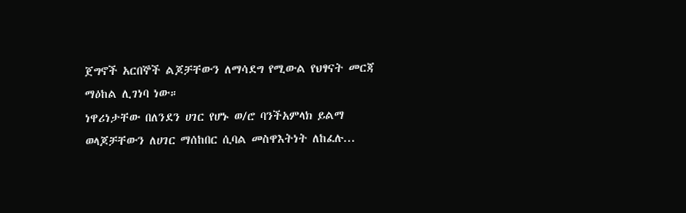ጀግኖች አርበኞች ልጆቻቸውን ለማሳደግ የሚውል የህፃናት መርጃ ማዕከል ሊገነባ ነው።
ነዋሪነታቸው በለንደን ሀገር የሆኑ ወ/ሮ ባንችአምላክ ይልማ ወላጆቻቸውን ለሀገር ማሰከበር ሲባል መስዋእትነት ለከፈሉ...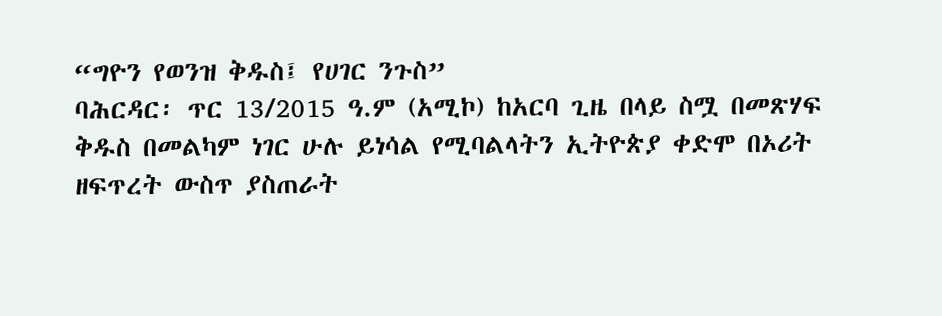“ግዮን የወንዝ ቅዱስ፤ የሀገር ንጉስ”
ባሕርዳር፡ ጥር 13/2015 ዓ.ም (አሚኮ) ከአርባ ጊዜ በላይ ስሟ በመጽሃፍ ቅዱስ በመልካም ነገር ሁሉ ይነሳል የሚባልላትን ኢትዮጵያ ቀድሞ በኦሪት ዘፍጥረት ውስጥ ያስጠራት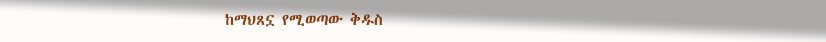ከማህጸኗ የሚወጣው ቅዱስ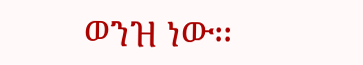ወንዝ ነው፡፡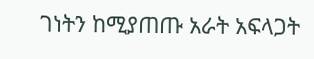ገነትን ከሚያጠጡ አራት አፍላጋት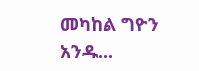መካከል ግዮን አንዱ...